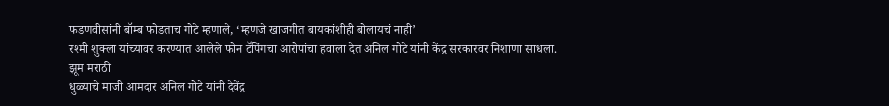फडणवीसांनी बॉम्ब फोडताच गोटे म्हणाले, ‘म्हणजे खाजगीत बायकांशीही बोलायचं नाही’
रश्मी शुक्ला यांच्यावर करण्यात आलेले फोन टॅपिंगचा आरोपांचा हवाला देत अनिल गोटे यांनी केंद्र सरकारवर निशाणा साधला.
झूम मराठी
धुळ्याचे माजी आमदार अनिल गोटे यांनी देवेंद्र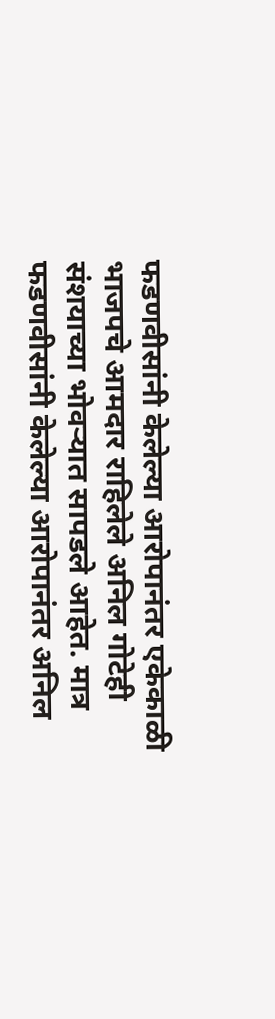फडणवीसांनी केलेल्या आरोपानंतर एकेकाळी भाजपचे आमदार राहिलेले अनिल गोटेही संशयाच्या भोवऱ्यात सापडले आहेत. मात्र फडणवीसांनी केलेल्या आरोपानंतर अनिल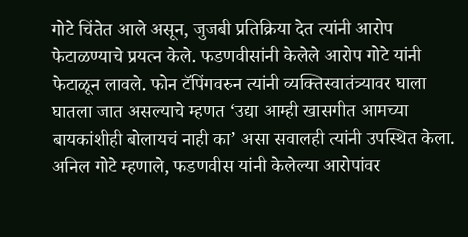गोटे चिंतेत आले असून, जुजबी प्रतिक्रिया देत त्यांनी आरोप फेटाळण्याचे प्रयत्न केले. फडणवीसांनी केलेले आरोप गोटे यांनी फेटाळून लावले. फोन टॅपिंगवरुन त्यांनी व्यक्तिस्वातंत्र्यावर घाला घातला जात असल्याचे म्हणत ‘उद्या आम्ही खासगीत आमच्या बायकांशीही बोलायचं नाही का’ असा सवालही त्यांनी उपस्थित केला.
अनिल गोटे म्हणाले, फडणवीस यांनी केलेल्या आरोपांवर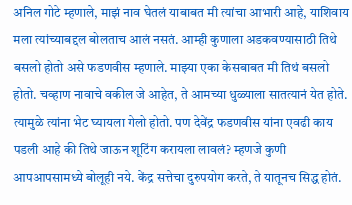अनिल गोटे म्हणाले, माझं नाव घेतलं याबाबत मी त्यांचा आभारी आहे, याशिवाय मला त्यांच्याबद्दल बोलताच आलं नसतं. आम्ही कुणाला अडकवण्यासाठी तिथे बसलो होतो असे फडणवीस म्हणाले. माझ्या एका केसबाबत मी तिथं बसलो होतो. चव्हाण नावाचे वकील जे आहेत, ते आमच्या धुळ्याला सातत्यानं येत होते. त्यामुळे त्यांना भेट घ्यायला गेलो होतो. पण देवेंद्र फडणवीस यांना एवढी काय पडली आहे की तिथे जाऊन शूटिंग करायला लावलं? म्हणजे कुणी आपआपसामध्ये बोलूही नये. केंद्र सत्तेचा दुरुपयोग करते, ते यातूनच सिद्ध होतं.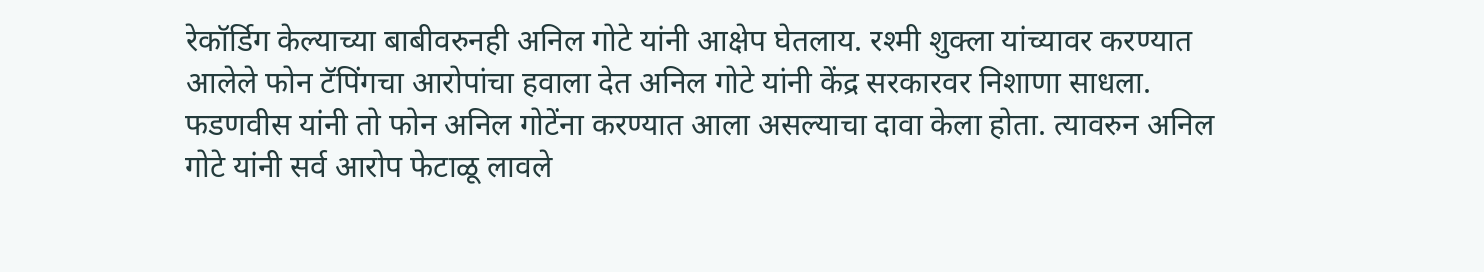रेकॉर्डिग केल्याच्या बाबीवरुनही अनिल गोटे यांनी आक्षेप घेतलाय. रश्मी शुक्ला यांच्यावर करण्यात आलेले फोन टॅपिंगचा आरोपांचा हवाला देत अनिल गोटे यांनी केंद्र सरकारवर निशाणा साधला. फडणवीस यांनी तो फोन अनिल गोटेंना करण्यात आला असल्याचा दावा केला होता. त्यावरुन अनिल गोटे यांनी सर्व आरोप फेटाळू लावले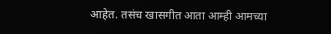आहेत. तसंच खासगीत आता आम्ही आमच्या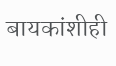बायकांशीही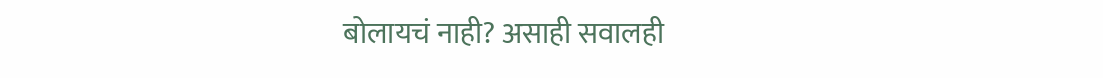बोलायचं नाही? असाही सवालही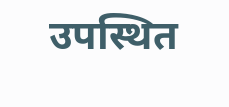उपस्थित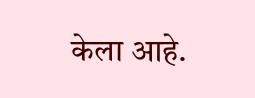केला आहे.